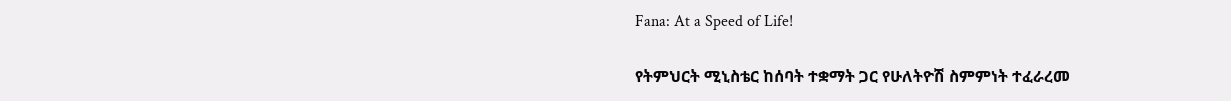Fana: At a Speed of Life!

የትምህርት ሚኒስቴር ከሰባት ተቋማት ጋር የሁለትዮሽ ስምምነት ተፈራረመ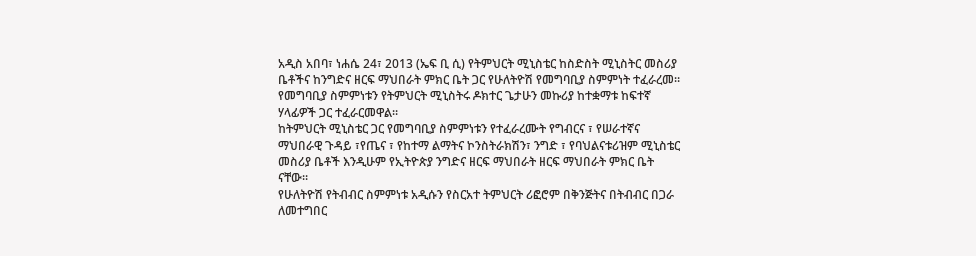አዲስ አበባ፣ ነሐሴ 24፣ 2013 (ኤፍ ቢ ሲ) የትምህርት ሚኒስቴር ከስድስት ሚኒስትር መስሪያ ቤቶችና ከንግድና ዘርፍ ማህበራት ምክር ቤት ጋር የሁለትዮሽ የመግባቢያ ስምምነት ተፈራረመ።
የመግባቢያ ስምምነቱን የትምህርት ሚኒስትሩ ዶክተር ጌታሁን መኩሪያ ከተቋማቱ ከፍተኛ ሃላፊዎች ጋር ተፈራርመዋል።
ከትምህርት ሚኒስቴር ጋር የመግባቢያ ስምምነቱን የተፈራረሙት የግብርና ፣ የሠራተኛና ማህበራዊ ጉዳይ ፣የጤና ፣ የከተማ ልማትና ኮንስትራክሽን፣ ንግድ ፣ የባህልናቱሪዝም ሚኒስቴር መስሪያ ቤቶች እንዲሁም የኢትዮጵያ ንግድና ዘርፍ ማህበራት ዘርፍ ማህበራት ምክር ቤት ናቸው።
የሁለትዮሽ የትብብር ስምምነቱ አዲሱን የስርአተ ትምህርት ሪፎሮም በቅንጅትና በትብብር በጋራ ለመተግበር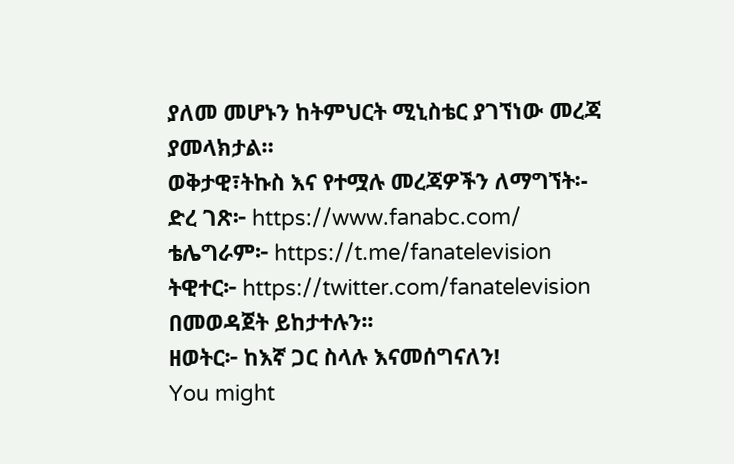ያለመ መሆኑን ከትምህርት ሚኒስቴር ያገኘነው መረጃ ያመላክታል።
ወቅታዊ፣ትኩስ እና የተሟሉ መረጃዎችን ለማግኘት፡-
ድረ ገጽ፦ https://www.fanabc.com/
ቴሌግራም፦ https://t.me/fanatelevision
ትዊተር፦ https://twitter.com/fanatelevision በመወዳጀት ይከታተሉን፡፡
ዘወትር፦ ከእኛ ጋር ስላሉ እናመሰግናለን!
You might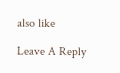also like

Leave A Reply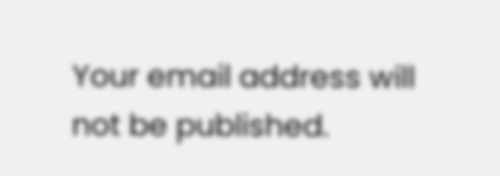Your email address will not be published.